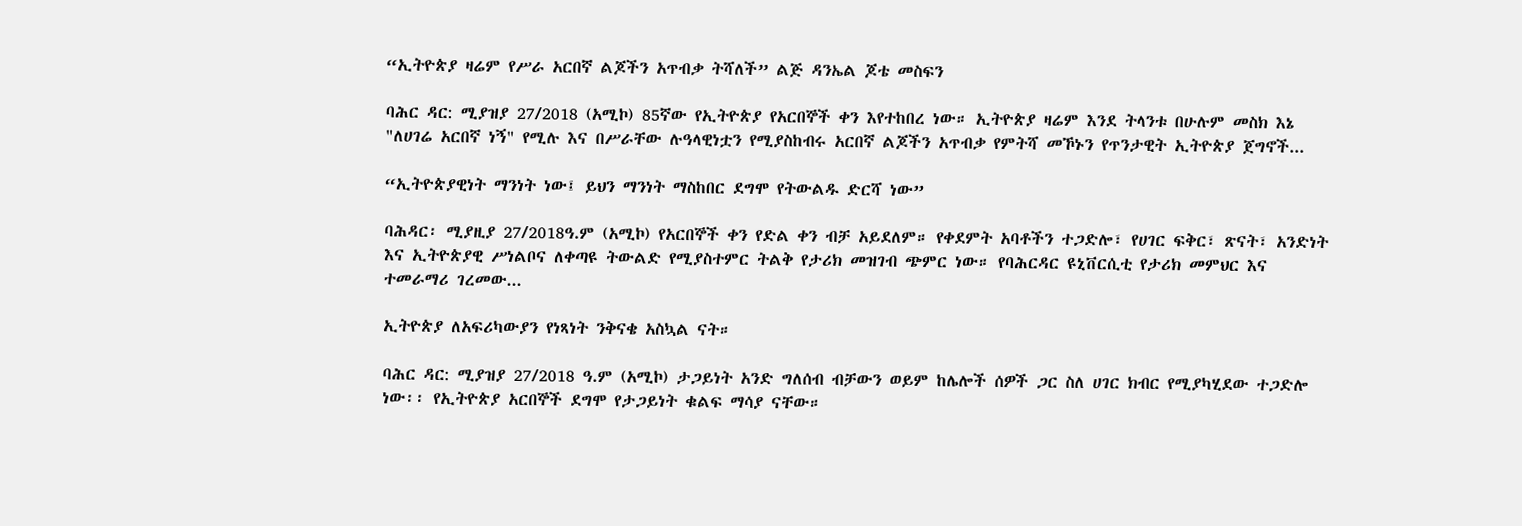“ኢትዮጵያ ዛሬም የሥራ አርበኛ ልጆችን አጥብቃ ትሻለች” ልጅ ዳንኤል ጆቴ መስፍን

ባሕር ዳር: ሚያዝያ 27/2018 (አሚኮ) 85ኛው የኢትዮጵያ የአርበኞች ቀን እየተከበረ ነው። ኢትዮጵያ ዛሬም እንደ ትላንቱ በሁሉም መስክ እኔ "ለሀገሬ አርበኛ ነኝ" የሚሉ እና በሥራቸው ሉዓላዊነቷን የሚያስከብሩ አርበኛ ልጆችን አጥብቃ የምትሻ መኾኑን የጥንታዊት ኢትዮጵያ ጀግኖች...

“ኢትዮጵያዊነት ማንነት ነው፤ ይህን ማንነት ማስከበር ደግሞ የትውልዱ ድርሻ ነው”

ባሕዳር፡ ሚያዚያ 27/2018ዓ.ም (አሚኮ) የአርበኞች ቀን የድል ቀን ብቻ አይደለም። የቀደምት አባቶችን ተጋድሎ፣ የሀገር ፍቅር፣ ጽናት፣ አንድነት እና ኢትዮጵያዊ ሥነልቦና ለቀጣዩ ትውልድ የሚያስተምር ትልቅ የታሪክ መዝገብ ጭምር ነው። የባሕርዳር ዩኒቨርሲቲ የታሪክ መምህር እና ተመራማሪ ገረመው...

ኢትዮጵያ ለአፍሪካውያን የነጻነት ንቅናቄ አስኳል ናት።

ባሕር ዳር: ሚያዝያ 27/2018 ዓ.ም (አሚኮ) ታጋይነት አንድ ግለሰብ ብቻውን ወይም ከሌሎች ሰዎች ጋር ስለ ሀገር ክብር የሚያካሂደው ተጋድሎ ነው፡፡ የኢትዮጵያ አርበኞች ደግሞ የታጋይነት ቁልፍ ማሳያ ናቸው።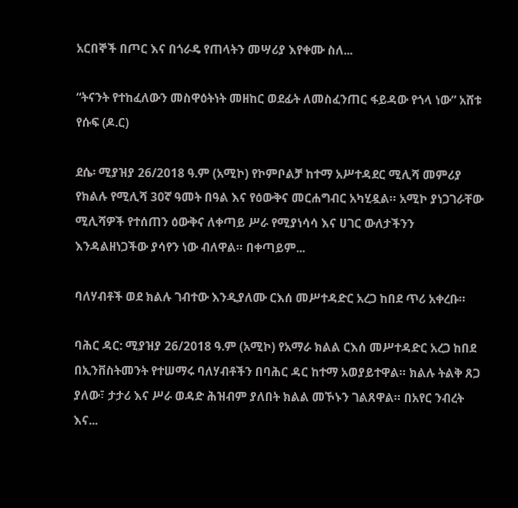አርበኞች በጦር እና በጎራዴ የጠላትን መሣሪያ እየቀሙ ስለ...

“ትናንት የተከፈለውን መስዋዕትነት መዘከር ወደፊት ለመስፈንጠር ፋይዳው የጎላ ነው” አሸቱ የሱፍ (ዶ.ር)

ደሴ፡ ሚያዝያ 26/2018 ዓ.ም (አሚኮ) የኮምቦልቻ ከተማ አሥተዳደር ሚሊሻ መምሪያ የክልሉ የሚሊሻ 30ኛ ዓመት በዓል እና የዕውቅና መርሐግብር አካሂዷል። አሚኮ ያነጋገራቸው ሚሊሻዎች የተሰጠን ዕውቅና ለቀጣይ ሥራ የሚያነሳሳ እና ሀገር ውለታችንን እንዳልዘነጋችው ያሳየን ነው ብለዋል። በቀጣይም...

ባለሃብቶች ወደ ክልሉ ገብተው እንዲያለሙ ርእሰ መሥተዳድር አረጋ ከበደ ጥሪ አቀረቡ።

ባሕር ዳር: ሚያዝያ 26/2018 ዓ.ም (አሚኮ) የአማራ ክልል ርእሰ መሥተዳድር አረጋ ከበደ በኢንቨስትመንት የተሠማሩ ባለሃብቶችን በባሕር ዳር ከተማ አወያይተዋል። ክልሉ ትልቅ ጸጋ ያለው፣ ታታሪ እና ሥራ ወዳድ ሕዝብም ያለበት ክልል መኾኑን ገልጸዋል። በአየር ንብረት እና...